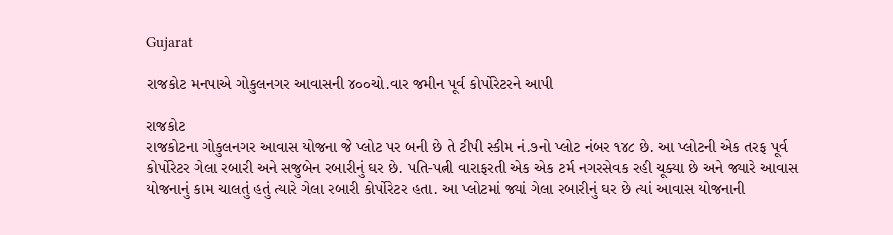Gujarat

રાજકોટ મનપાએ ગોકુલનગર આવાસની ૪૦૦ચો.વાર જમીન પૂર્વ કોર્પોરેટરને આપી

રાજકોટ
રાજકોટના ગોકુલનગર આવાસ યોજના જે પ્લોટ પર બની છે તે ટીપી સ્કીમ નં.૭નો પ્લોટ નંબર ૧૪૮ છે. આ પ્લોટની એક તરફ પૂર્વ કોર્પોરેટર ગેલા રબારી અને સજુબેન રબારીનું ઘર છે. પતિ-પત્ની વારાફરતી એક એક ટર્મ નગરસેવક રહી ચૂક્યા છે અને જ્યારે આવાસ યોજનાનું કામ ચાલતું હતું ત્યારે ગેલા રબારી કોર્પોરેટર હતા. આ પ્લોટમાં જ્યાં ગેલા રબારીનું ઘર છે ત્યાં આવાસ યોજનાની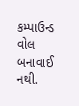કમ્પાઉન્ડ વોલ બનાવાઈ નથી.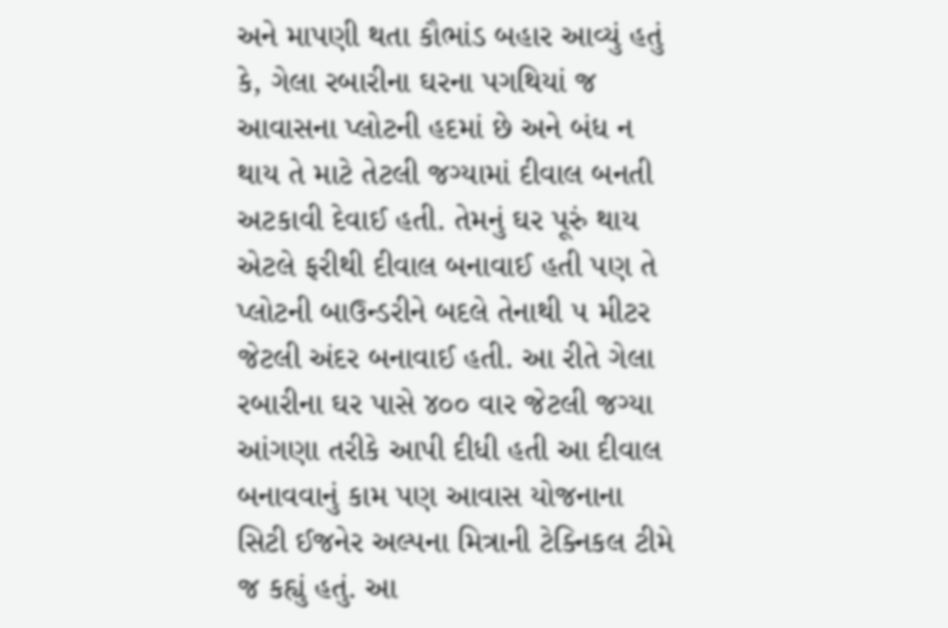અને માપણી થતા કૌભાંડ બહાર આવ્યું હતું કે, ગેલા રબારીના ઘરના પગથિયાં જ આવાસના પ્લોટની હદમાં છે અને બંધ ન થાય તે માટે તેટલી જગ્યામાં દીવાલ બનતી અટકાવી દેવાઈ હતી. તેમનું ઘર પૂરું થાય એટલે ફરીથી દીવાલ બનાવાઈ હતી પણ તે પ્લોટની બાઉન્ડરીને બદલે તેનાથી ૫ મીટર જેટલી અંદર બનાવાઈ હતી. આ રીતે ગેલા રબારીના ઘર પાસે ૪૦૦ વાર જેટલી જગ્યા આંગણા તરીકે આપી દીધી હતી આ દીવાલ બનાવવાનું કામ પણ આવાસ યોજનાના સિટી ઈજનેર અલ્પના મિત્રાની ટેક્નિકલ ટીમે જ કહ્યું હતું. આ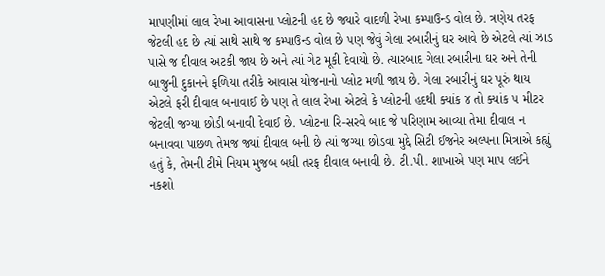માપણીમાં લાલ રેખા આવાસના પ્લોટની હદ છે જ્યારે વાદળી રેખા કમ્પાઉન્ડ વોલ છે. ત્રણેય તરફ જેટલી હદ છે ત્યાં સાથે સાથે જ કમ્પાઉન્ડ વોલ છે પણ જેવું ગેલા રબારીનું ઘર આવે છે એટલે ત્યાં ઝાડ પાસે જ દીવાલ અટકી જાય છે અને ત્યાં ગેટ મૂકી દેવાયો છે. ત્યારબાદ ગેલા રબારીના ઘર અને તેની બાજુની દુકાનને ફળિયા તરીકે આવાસ યોજનાનો પ્લોટ મળી જાય છે. ગેલા રબારીનું ઘર પૂરું થાય એટલે ફરી દીવાલ બનાવાઈ છે પણ તે લાલ રેખા એટલે કે પ્લોટની હદથી ક્યાંક ૪ તો ક્યાંક ૫ મીટર જેટલી જગ્યા છોડી બનાવી દેવાઈ છે. પ્લોટના રિ-સરવે બાદ જે પરિણામ આવ્યા તેમા દીવાલ ન બનાવવા પાછળ તેમજ જ્યાં દીવાલ બની છે ત્યાં જગ્યા છોડવા મુદ્દે સિટી ઈજનેર અલ્પના મિત્રાએ કહ્યું હતું કે, તેમની ટીમે નિયમ મુજબ બધી તરફ દીવાલ બનાવી છે. ટી.પી. શાખાએ પણ માપ લઈને નકશો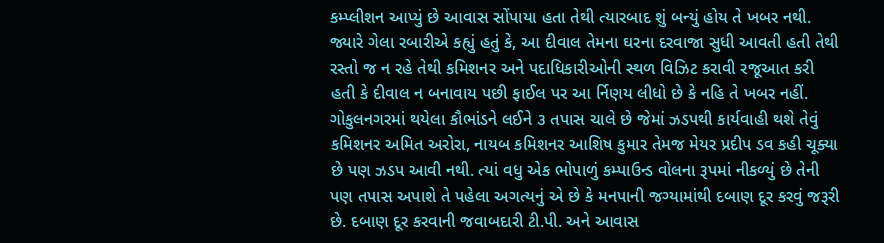કમ્પ્લીશન આપ્યું છે આવાસ સોંપાયા હતા તેથી ત્યારબાદ શું બન્યું હોય તે ખબર નથી. જ્યારે ગેલા રબારીએ કહ્યું હતું કે, આ દીવાલ તેમના ઘરના દરવાજા સુધી આવતી હતી તેથી રસ્તો જ ન રહે તેથી કમિશનર અને પદાધિકારીઓની સ્થળ વિઝિટ કરાવી રજૂઆત કરી હતી કે દીવાલ ન બનાવાય પછી ફાઈલ પર આ ર્નિણય લીધો છે કે નહિ તે ખબર નહીં. ગોકુલનગરમાં થયેલા કૌભાંડને લઈને ૩ તપાસ ચાલે છે જેમાં ઝડપથી કાર્યવાહી થશે તેવું કમિશનર અમિત અરોરા, નાયબ કમિશનર આશિષ કુમાર તેમજ મેયર પ્રદીપ ડવ કહી ચૂક્યા છે પણ ઝડપ આવી નથી. ત્યાં વધુ એક ભોપાળું કમ્પાઉન્ડ વોલના રૂપમાં નીકળ્યું છે તેની પણ તપાસ અપાશે તે પહેલા અગત્યનું એ છે કે મનપાની જગ્યામાંથી દબાણ દૂર કરવું જરૂરી છે. દબાણ દૂર કરવાની જવાબદારી ટી.પી. અને આવાસ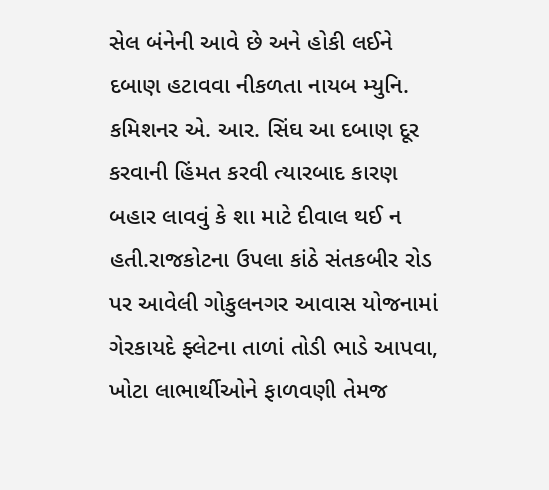સેલ બંનેની આવે છે અને હોકી લઈને દબાણ હટાવવા નીકળતા નાયબ મ્યુનિ. કમિશનર એ. આર. સિંઘ આ દબાણ દૂર કરવાની હિંમત કરવી ત્યારબાદ કારણ બહાર લાવવું કે શા માટે દીવાલ થઈ ન હતી.રાજકોટના ઉપલા કાંઠે સંતકબીર રોડ પર આવેલી ગોકુલનગર આવાસ યોજનામાં ગેરકાયદે ફ્લેટના તાળાં તોડી ભાડે આપવા, ખોટા લાભાર્થીઓને ફાળવણી તેમજ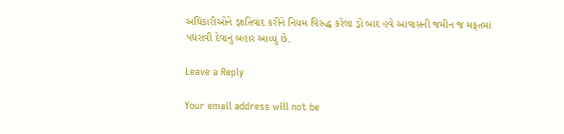અધિકારીઓને જ્ઞાતિવાદ કરીને નિયમ વિરુદ્ધ કરેલા ડ્રો બાદ હવે આવાસની જમીન જ મફતમાં પધરાવી દેવાનું બહાર આવ્યું છે.

Leave a Reply

Your email address will not be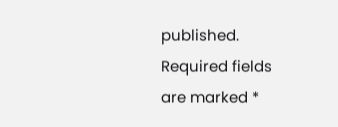published. Required fields are marked *